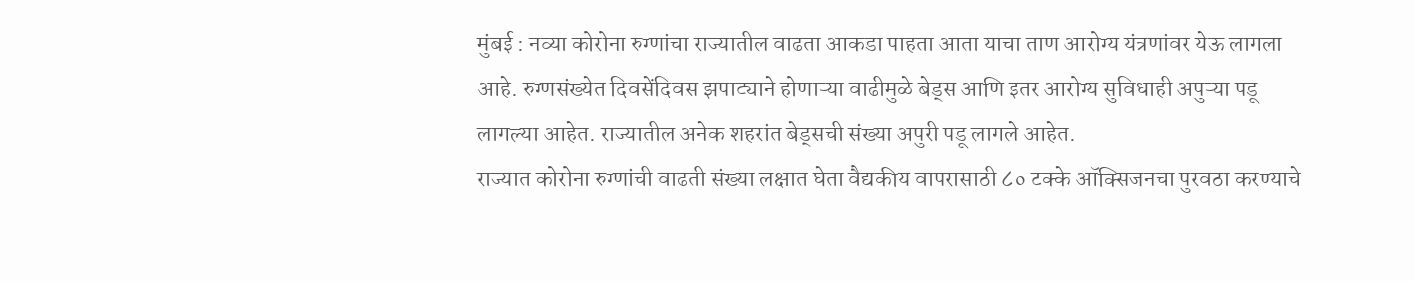मुंबई : नव्या कोरोना रुग्णांचा राज्यातील वाढता आकडा पाहता आता याचा ताण आरोग्य यंत्रणांवर येऊ लागला आहे. रुग्णसंख्येत दिवसेंदिवस झपाट्याने होणाऱ्या वाढीमुळे बेड्स आणि इतर आरोग्य सुविधाही अपुऱ्या पडू लागल्या आहेत. राज्यातील अनेक शहरांत बेड्सची संख्या अपुरी पडू लागले आहेत.
राज्यात कोरोना रुग्णांची वाढती संख्या लक्षात घेता वैद्यकीय वापरासाठी ८० टक्के ऑक्सिजनचा पुरवठा करण्याचे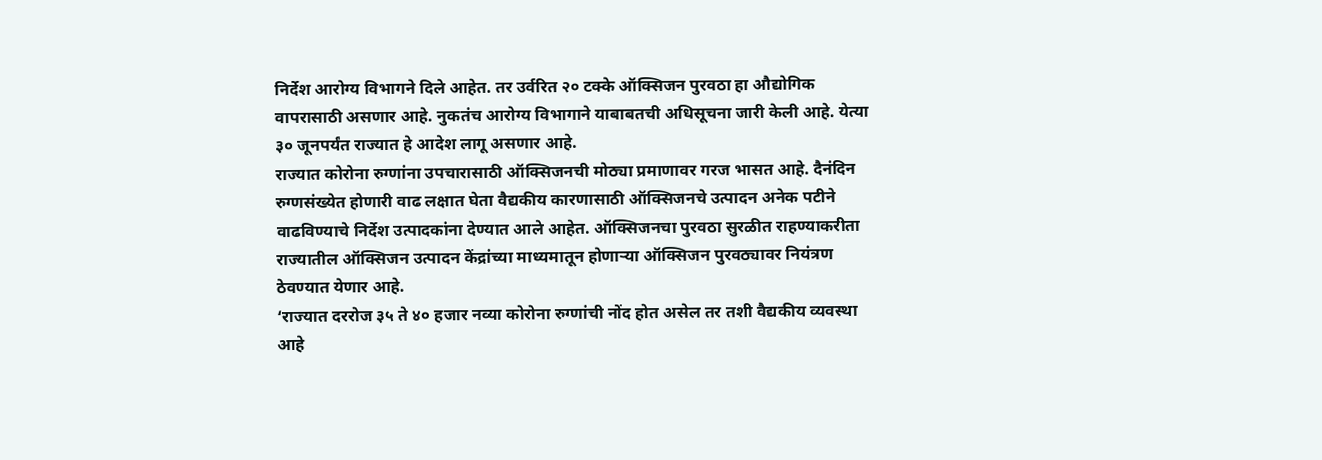निर्देश आरोग्य विभागने दिले आहेत. तर उर्वरित २० टक्के ऑक्सिजन पुरवठा हा औद्योगिक वापरासाठी असणार आहे. नुकतंच आरोग्य विभागाने याबाबतची अधिसूचना जारी केली आहे. येत्या ३० जूनपर्यंत राज्यात हे आदेश लागू असणार आहे.
राज्यात कोरोना रुग्णांना उपचारासाठी ऑक्सिजनची मोठ्या प्रमाणावर गरज भासत आहे. दैनंदिन रुग्णसंख्येत होणारी वाढ लक्षात घेता वैद्यकीय कारणासाठी ऑक्सिजनचे उत्पादन अनेक पटीने वाढविण्याचे निर्देश उत्पादकांना देण्यात आले आहेत. ऑक्सिजनचा पुरवठा सुरळीत राहण्याकरीता राज्यातील ऑक्सिजन उत्पादन केंद्रांच्या माध्यमातून होणाऱ्या ऑक्सिजन पुरवठ्यावर नियंत्रण ठेवण्यात येणार आहे.
‘राज्यात दररोज ३५ ते ४० हजार नव्या कोरोना रुग्णांची नोंद होत असेल तर तशी वैद्यकीय व्यवस्था आहे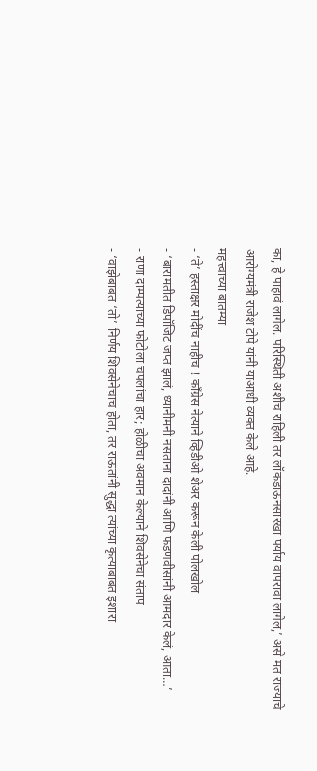का, हे पाहावं लागेल. परिस्थिती अशीच राहिली तर लॉकडाऊनसारखा पर्याय वापरावा लागेल,’ असे मत राज्याचे आरोग्यमंत्री राजेश टोपे यांनी याआधी व्यक्त केले आहे.
महत्त्वाच्या बातम्या
- ‘ते’ हस्ताक्षर मोदींच नाहीच ! काँग्रेस नेत्याने व्हिडीओ शेअर करून केली पोलखोल
- ‘बारामतीत डिपॉजिट जप्त झालं, ध्यानीमनी नसताना दादांनी आणि फडणवीसांनी आमदार केलं, आता…’
- राणा दाम्पत्याच्या फोटोला चपलांचा हार; होळीचा अवमान केल्याने शिवसेनेचा संताप
- ‘वाझेबाबत ‘तो’ निर्णय शिवसेनेचाच होता, तर राऊतांनी सुद्धा त्यांच्या कृत्याबाबत इशारा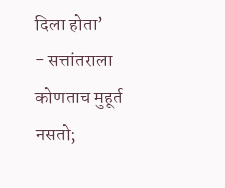दिला होता’
- सत्तांतराला कोणताच मुहूर्त नसतो;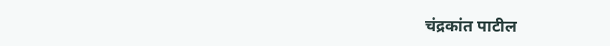चंद्रकांत पाटील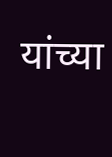यांच्या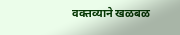वक्तव्याने खळबळ